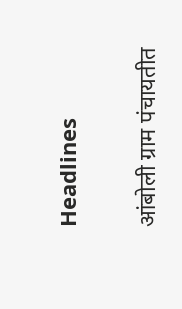Headlines

आंबोली ग्राम पंचायतीत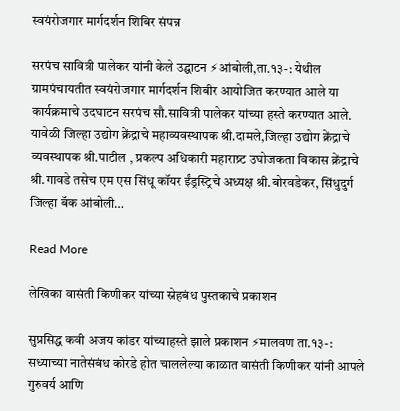स्वयंरोजगार मार्गदर्शन शिबिर संपन्न

सरपंच सावित्री पालेकर यांनी केले उद्घाटन ⚡आंबोली,ता.१३-: येथील ग्रामपंचायतीत स्वयंरोजगार मार्गदर्शन शिबीर आयोजित करण्यात आले या कार्यक्रमाचे उदघाटन सरपंच सौ.सावित्री पालेकर यांच्या हस्ते करण्यात आले. यावेळी जिल्हा उद्योग क्रेंद्राचे महाव्यवस्थापक श्री.दामले,जिल्हा उद्योग क्रेंद्राचे व्यवस्थापक श्री.पाटील , प्रकल्प अधिकारी महाराष्र्ट उघोजकता विकास क्रेंद्राचे श्री.गावडे तसेच एम एस सिंधू कॉयर ईंड्रस्ट्रिचे अध्यक्ष श्री.बोरवडेकर, सिंधुदुर्ग जिल्हा बॅक आंबोली…

Read More

लेखिका वासंती किणीकर यांच्या स्नेहबंध पुस्तकाचे प्रकाशन

सुप्रसिद्ध कवी अजय कांडर यांच्याहस्ते झाले प्रकाशन ⚡मालवण ता.१३-: सध्याच्या नातेसंबंध कोरडे होत चाललेल्या काळात वासंती किणीकर यांनी आपले गुरुवर्य आणि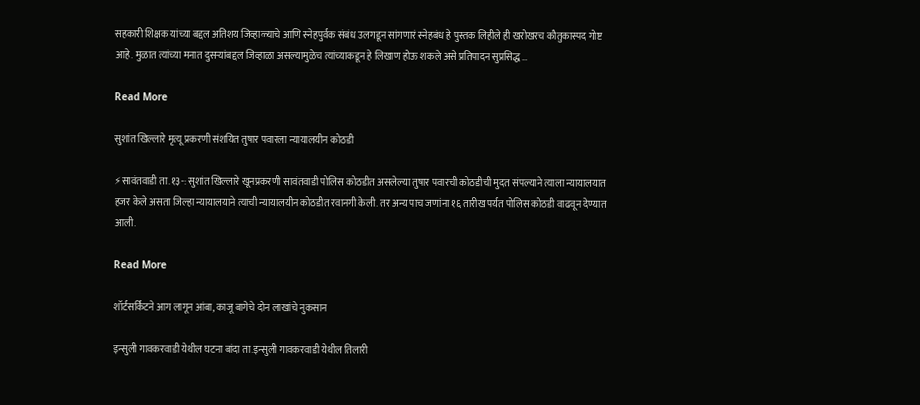सहकारी शिक्षक यांच्या बद्दल अतिशय जिव्हाळ्याचे आणि स्नेहपुर्वक संबंध उलगडून सांगणारं स्नेहबंध हे पुस्तक लिहीले ही खरोखरच कौतुकास्पद गोष्ट आहे. मुळात त्यांच्या मनात दुसऱ्यांबद्दल जिव्हाळा असल्यामुळेच त्यांच्याकडून हे लिखाण होऊ शकले असे प्रतिपादन सुप्रसिद्ध…

Read More

सुशांत खिल्लारे मृत्यू प्रकरणी संशयित तुषार पवारला न्यायालयीन कोठडी

⚡सावंतवाडी ता.१३-: सुशांत खिल्लारे खूनप्रकरणी सावंतवाडी पोलिस कोठडीत असलेल्या तुषार पवारची कोठडीची मुदत संपल्याने त्याला न्यायालयात हजर केले असता जिल्हा न्यायालयाने त्याची न्यायालयीन कोठडीत रवानगी केली. तर अन्य पाच जणांना १६ तारीख पर्यत पोलिस कोठडी वाढवून देण्यात आली.

Read More

शॉर्टसर्किटने आग लागून आंबा, काजू बागेचे दोन लाखांचे नुकसान

इन्सुली गावकरवाडी येथील घटना बांदा ता.इन्सुली गावकरवाडी येथील तिलारी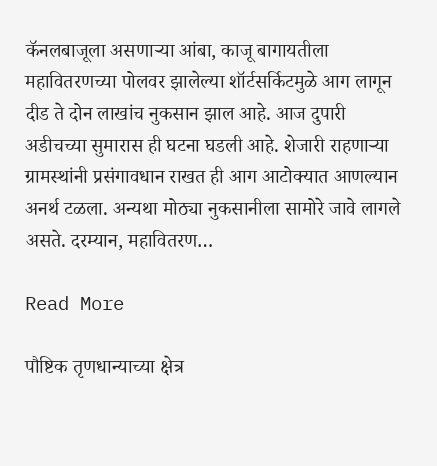कॅनलबाजूला असणाऱ्या आंबा, काजू बागायतीला महावितरणच्या पोलवर झालेल्या शॉर्टसर्किटमुळे आग लागून दीड ते दोन लाखांच नुकसान झाल आहे. आज दुपारी अडीचच्या सुमारास ही घटना घडली आहे. शेजारी राहणाऱ्या ग्रामस्थांनी प्रसंगावधान राखत ही आग आटोक्यात आणल्यान अनर्थ टळला. अन्यथा मोठ्या नुकसानीला सामोरे जावे लागले असते. दरम्यान, महावितरण…

Read More

पौष्टिक तृणधान्याच्या क्षेत्र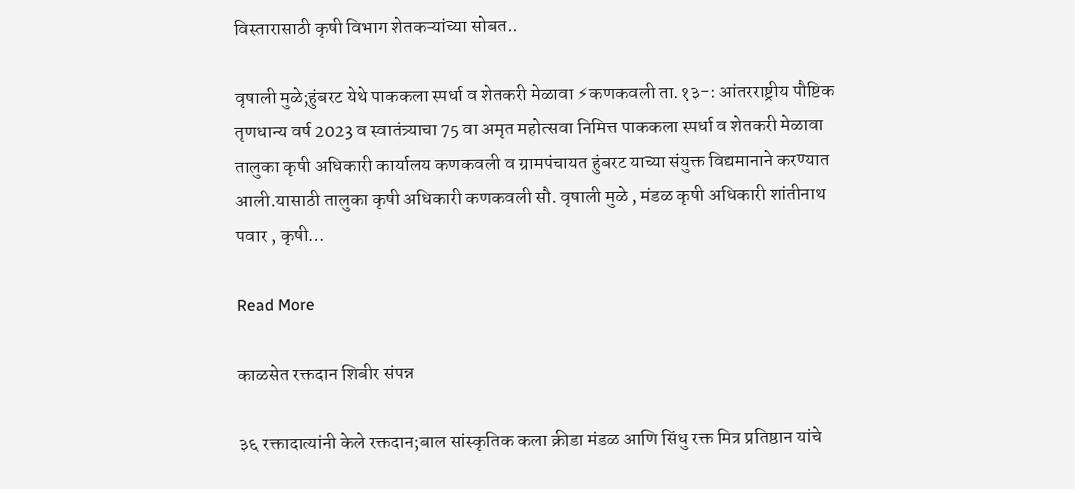विस्तारासाठी कृषी विभाग शेतकऱ्यांच्या सोबत..

वृषाली मुळे;हुंबरट येथे पाककला स्पर्धा व शेतकरी मेळावा ⚡कणकवली ता.१३-: आंतरराष्ट्रीय पौष्टिक तृणधान्य वर्ष 2023 व स्वातंत्र्याचा 75 वा अमृत महोत्सवा निमित्त पाककला स्पर्धा व शेतकरी मेळावा तालुका कृषी अधिकारी कार्यालय कणकवली व ग्रामपंचायत हुंबरट याच्या संयुक्त विद्यमानाने करण्यात आली.यासाठी तालुका कृषी अधिकारी कणकवली सौ. वृषाली मुळे , मंडळ कृषी अधिकारी शांतीनाथ पवार , कृषी…

Read More

काळसेत रक्तदान शिबीर संपन्न

३६ रक्तादात्यांनी केले रक्तदान;बाल सांस्कृतिक कला क्रीडा मंडळ आणि सिंधु रक्त मित्र प्रतिष्ठान यांचे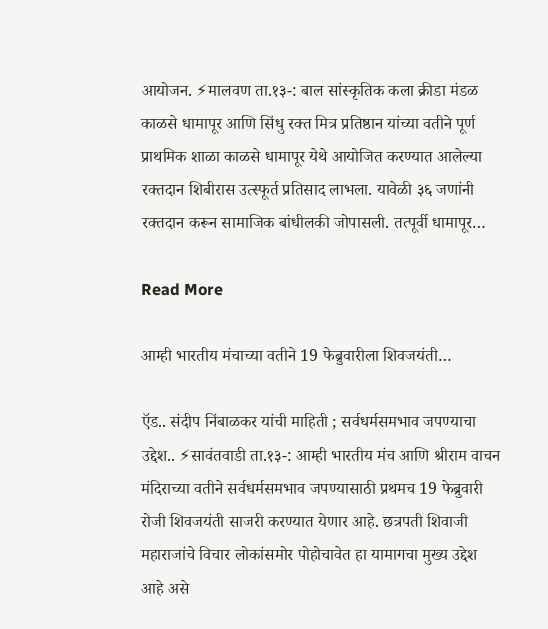आयोजन. ⚡मालवण ता.१३-: बाल सांस्कृतिक कला क्रीडा मंडळ काळसे धामापूर आणि सिंधु रक्त मित्र प्रतिष्ठान यांच्या वतीने पूर्ण प्राथमिक शाळा काळसे धामापूर येथे आयोजित करण्यात आलेल्या रक्तदान शिबीरास उत्स्फूर्त प्रतिसाद लाभला. यावेळी ३६ जणांनी रक्तदान करून सामाजिक बांधीलकी जोपासली. तत्पूर्वी धामापूर…

Read More

आम्ही भारतीय मंचाच्या वतीने 19 फेब्रुवारीला शिवजयंती…

ऍड.. संदीप निंबाळकर यांची माहिती ; सर्वधर्मसमभाव जपण्याचा उद्देश.. ⚡सावंतवाडी ता.१३-: आम्ही भारतीय मंच आणि श्रीराम वाचन मंदिराच्या वतीने सर्वधर्मसमभाव जपण्यासाठी प्रथमच 19 फेब्रुवारी रोजी शिवजयंती साजरी करण्यात येणार आहे. छत्रपती शिवाजी महाराजांचे विचार लोकांसमोर पोहोचावेत हा यामागचा मुख्य उद्देश आहे असे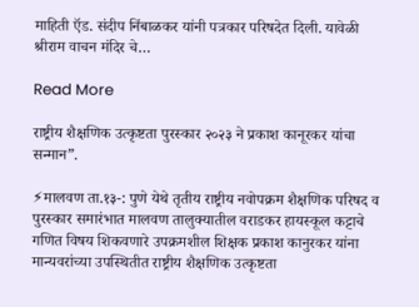माहिती ऍड. संदीप निंबाळकर यांनी पत्रकार परिषदेत दिली. यावेळी श्रीराम वाचन मंदिर चे…

Read More

राष्ट्रीय शैक्षणिक उत्कृष्टता पुरस्कार २०२३ ने प्रकाश कानूरकर यांचा सन्मान”.

⚡मालवण ता.१३-: पुणे येथे तृतीय राष्ट्रीय नवोपक्रम शैक्षणिक परिषद व पुरस्कार समारंभात मालवण तालुक्यातील वराडकर हायस्कूल कट्टाचे गणित विषय शिकवणारे उपक्रमशील शिक्षक प्रकाश कानुरकर यांना मान्यवरांच्या उपस्थितीत राष्ट्रीय शैक्षणिक उत्कृष्टता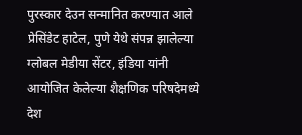पुरस्कार देउन सन्मानित करण्यात आले प्रेसिंडेट हाटेल, पुणे येथे संपन्न झालेल्या ग्लोबल मेडीया सेंटर, इंडिया यांनी आयोजित केलेल्या शैक्षणिक परिषदेमध्ये देश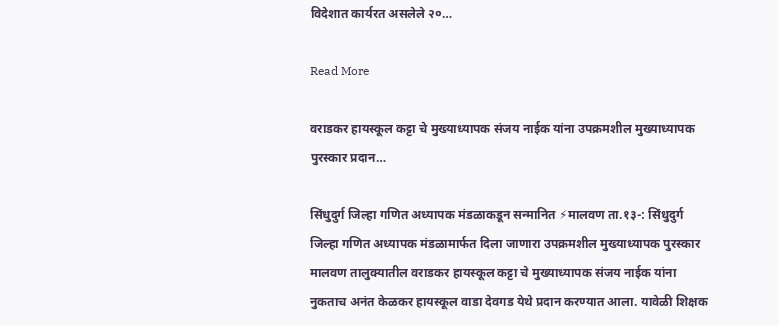विदेशात कार्यरत असलेले २०…

Read More

वराडकर हायस्कूल कट्टा चे मुख्याध्यापक संजय नाईक यांना उपक्रमशील मुख्याध्यापक पुरस्कार प्रदान…

सिंधुदुर्ग जिल्हा गणित अध्यापक मंडळाकडून सन्मानित ⚡मालवण ता.१३-: सिंधुदुर्ग जिल्हा गणित अध्यापक मंडळामार्फत दिला जाणारा उपक्रमशील मुख्याध्यापक पुरस्कार मालवण तालुक्यातील वराडकर हायस्कूल कट्टा चे मुख्याध्यापक संजय नाईक यांना नुकताच अनंत केळकर हायस्कूल वाडा देवगड येथे प्रदान करण्यात आला. यावेळी शिक्षक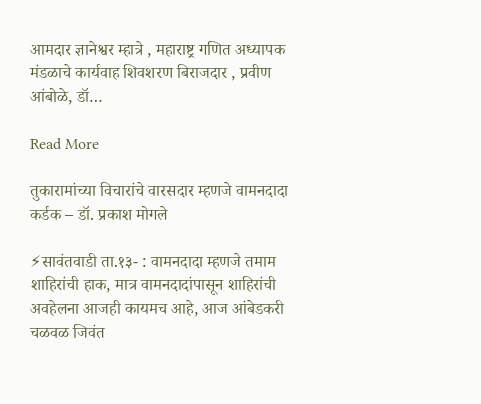आमदार ज्ञानेश्वर म्हात्रे , महाराष्ट्र गणित अध्यापक मंडळाचे कार्यवाह शिवशरण बिराजदार , प्रवीण आंबोळे, डॉ…

Read More

तुकारामांच्या विचारांचे वारसदार म्हणजे वामनदादा कर्डक – डॉ. प्रकाश मोगले

⚡सावंतवाडी ता.१३- : वामनदादा म्हणजे तमाम शाहिरांची हाक, मात्र वामनदादांपासून शाहिरांची अवहेलना आजही कायमच आहे, आज आंबेडकरी चळवळ जिवंत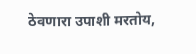ठेवणारा उपाशी मरतोय,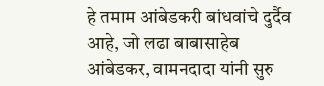हे तमाम आंबेडकरी बांधवांचे दुर्दैव आहे, जो लढा बाबासाहेब आंबेडकर, वामनदादा यांनी सुरु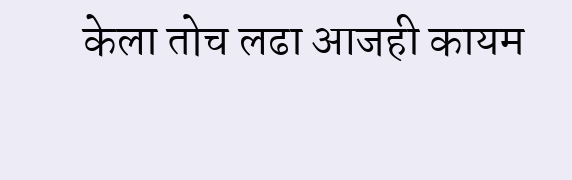केला तोच लढा आजही कायम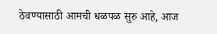ठेवण्यासाठी आमची धळपळ सुरु आहे, आज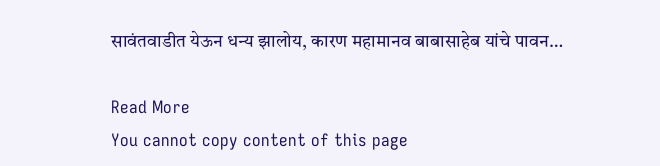सावंतवाडीत येऊन धन्य झालोय, कारण महामानव बाबासाहेब यांचे पावन…

Read More
You cannot copy content of this page